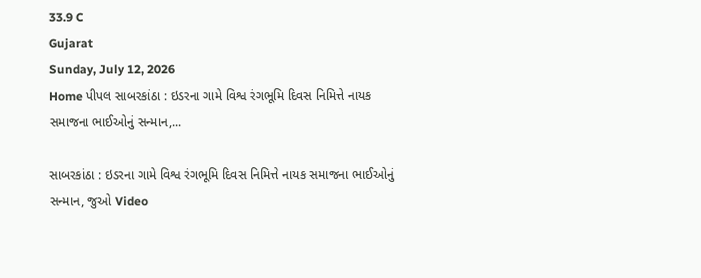33.9 C
Gujarat
Sunday, July 12, 2026
Home પીપલ સાબરકાંઠા : ઇડરના ગામે વિશ્વ રંગભૂમિ દિવસ નિમિત્તે નાયક સમાજના ભાઈઓનું સન્માન,...

સાબરકાંઠા : ઇડરના ગામે વિશ્વ રંગભૂમિ દિવસ નિમિત્તે નાયક સમાજના ભાઈઓનું સન્માન, જુઓ Video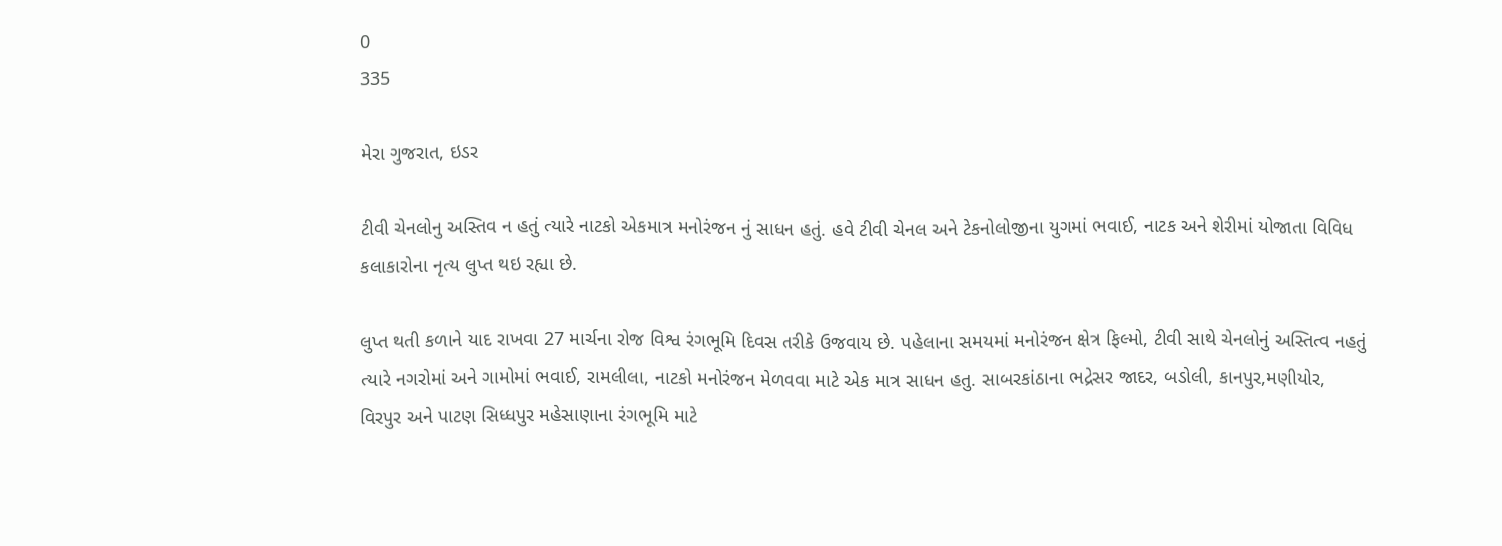0
335

મેરા ગુજરાત, ઇડર

ટીવી ચેનલોનુ અસ્તિવ ન હતું ત્યારે નાટકો એકમાત્ર મનોરંજન નું સાધન હતું. હવે ટીવી ચેનલ અને ટેકનોલોજીના યુગમાં ભવાઈ, નાટક અને શેરીમાં યોજાતા વિવિધ કલાકારોના નૃત્ય લુપ્ત થઇ રહ્યા છે.

લુપ્ત થતી કળાને યાદ રાખવા 27 માર્ચના રોજ વિશ્વ રંગભૂમિ દિવસ તરીકે ઉજવાય છે. પહેલાના સમયમાં મનોરંજન ક્ષેત્ર ફિલ્મો, ટીવી સાથે ચેનલોનું અસ્તિત્વ નહતું ત્યારે નગરોમાં અને ગામોમાં ભવાઈ, રામલીલા, નાટકો મનોરંજન મેળવવા માટે એક માત્ર સાધન હતુ. સાબરકાંઠાના ભદ્રેસર જાદર, બડોલી, કાનપુર,મણીયોર, વિરપુર અને પાટણ સિધ્ધપુર મહેસાણાના રંગભૂમિ માટે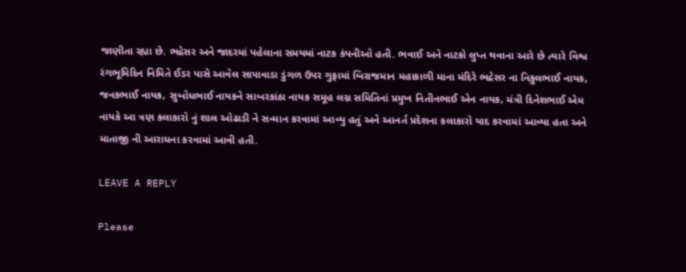જાણીતા રહ્યા છે. ભદ્રેસર અને જાદરમાં પહેલાના સમયમાં નાટક કંપનીઓ હતી. ભવાઈ અને નાટકો લુપ્ત થવાના આરે છે ત્યારે વિશ્વ રંગભૂમિદિન નિમિતે ઈડર પાસે આવેલ સાપાવાડા ડુંગળ ઉપર ગુફામાં બિરાજમાન મહાકાળી માના મંદિરે ભદ્રેસર ના નિકુલભાઈ નાયક, જનકભાઈ નાયક, સુબોધભાઈ નાયકને સાબરકાંઠા નાયક સમૂહ લગ્ન સમિતિનાં પ્રમુખ નિતીનભાઈ એન નાયક, મંત્રી દિનેશભાઈ એમ નાયકે આ ત્રણ કલાકારો નું શાલ ઓઢાડી ને સન્માન કરવામાં આવ્યુ હતું અને આનર્ત પ્રદેશના કલાકારો યાદ કરવામાં આવ્યા હતા અને માતાજી ની આરાધના કરવામાં આવી હતી.

LEAVE A REPLY

Please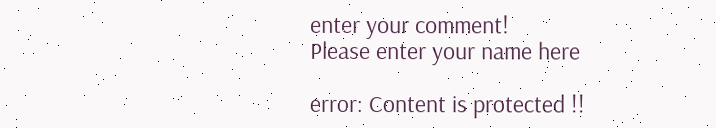enter your comment!
Please enter your name here

error: Content is protected !!